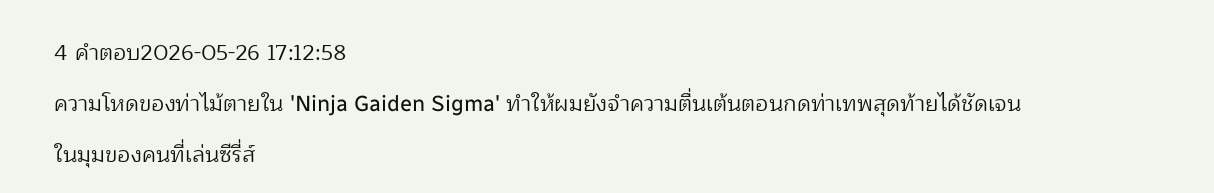4 คำตอบ2026-05-26 17:12:58
ความโหดของท่าไม้ตายใน 'Ninja Gaiden Sigma' ทำให้ผมยังจำความตื่นเต้นตอนกดท่าเทพสุดท้ายได้ชัดเจน
ในมุมของคนที่เล่นซีรี่ส์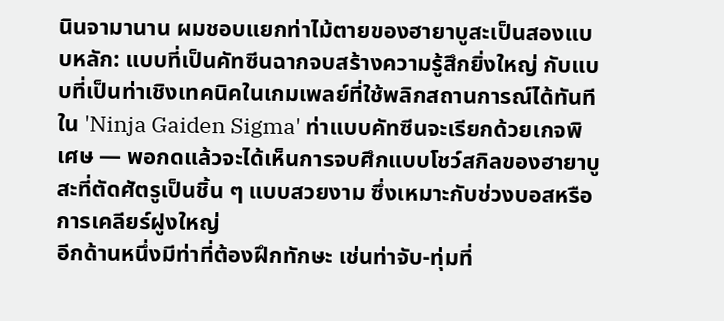นินจามานาน ผมชอบแยกท่าไม้ตายของฮายาบูสะเป็นสองแบบหลัก: แบบที่เป็นคัทซีนฉากจบสร้างความรู้สึกยิ่งใหญ่ กับแบบที่เป็นท่าเชิงเทคนิคในเกมเพลย์ที่ใช้พลิกสถานการณ์ได้ทันที ใน 'Ninja Gaiden Sigma' ท่าแบบคัทซีนจะเรียกด้วยเกจพิเศษ — พอกดแล้วจะได้เห็นการจบศึกแบบโชว์สกิลของฮายาบูสะที่ตัดศัตรูเป็นชิ้น ๆ แบบสวยงาม ซึ่งเหมาะกับช่วงบอสหรือการเคลียร์ฝูงใหญ่
อีกด้านหนึ่งมีท่าที่ต้องฝึกทักษะ เช่นท่าจับ-ทุ่มที่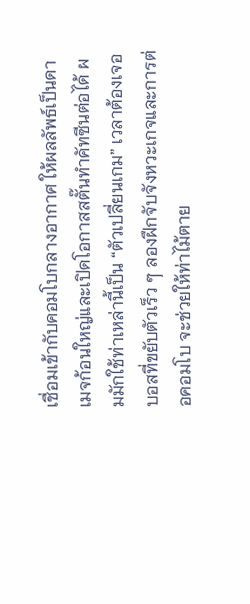เชื่อมเข้ากับคอมโบกลางอากาศ ให้ผลลัพธ์เป็นดาเมจก้อนใหญ่และเปิดโอกาสสตั๊นทำคัทซีนต่อได้ ผมมักใช้ท่าเหล่านี้เป็น “ตัวเปลี่ยนเกม” เวลาต้องเจอบอสที่ขยับตัวเร็ว ๆ ลองฝึกจับจังหวะเกจและการต่อคอมโบ จะช่วยให้ท่าไม้ตาย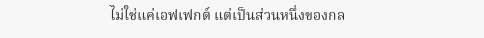ไม่ใช่แค่เอฟเฟกต์ แต่เป็นส่วนหนึ่งของกล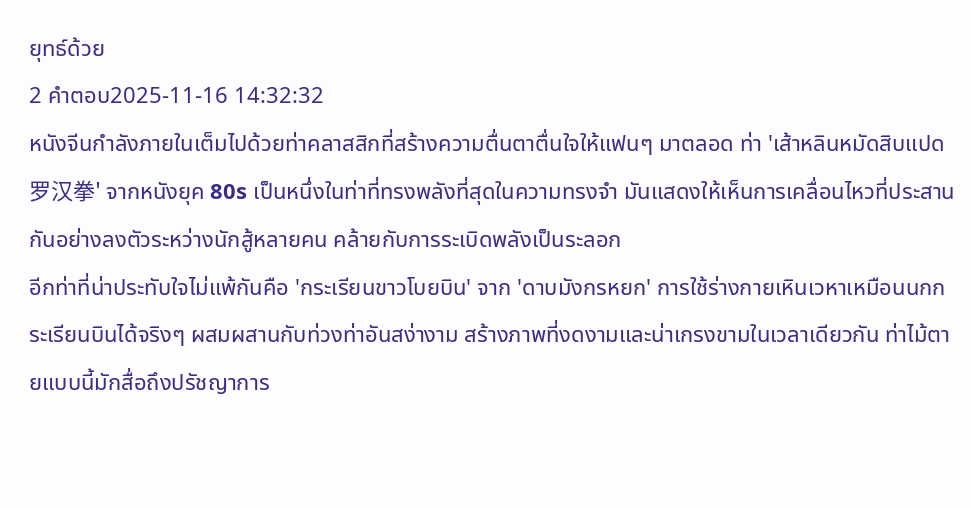ยุทธ์ด้วย
2 คำตอบ2025-11-16 14:32:32
หนังจีนกำลังภายในเต็มไปด้วยท่าคลาสสิกที่สร้างความตื่นตาตื่นใจให้แฟนๆ มาตลอด ท่า 'เส้าหลินหมัดสิบแปด罗汉拳' จากหนังยุค 80s เป็นหนึ่งในท่าที่ทรงพลังที่สุดในความทรงจำ มันแสดงให้เห็นการเคลื่อนไหวที่ประสานกันอย่างลงตัวระหว่างนักสู้หลายคน คล้ายกับการระเบิดพลังเป็นระลอก
อีกท่าที่น่าประทับใจไม่แพ้กันคือ 'กระเรียนขาวโบยบิน' จาก 'ดาบมังกรหยก' การใช้ร่างกายเหินเวหาเหมือนนกกระเรียนบินได้จริงๆ ผสมผสานกับท่วงท่าอันสง่างาม สร้างภาพที่งดงามและน่าเกรงขามในเวลาเดียวกัน ท่าไม้ตายแบบนี้มักสื่อถึงปรัชญาการ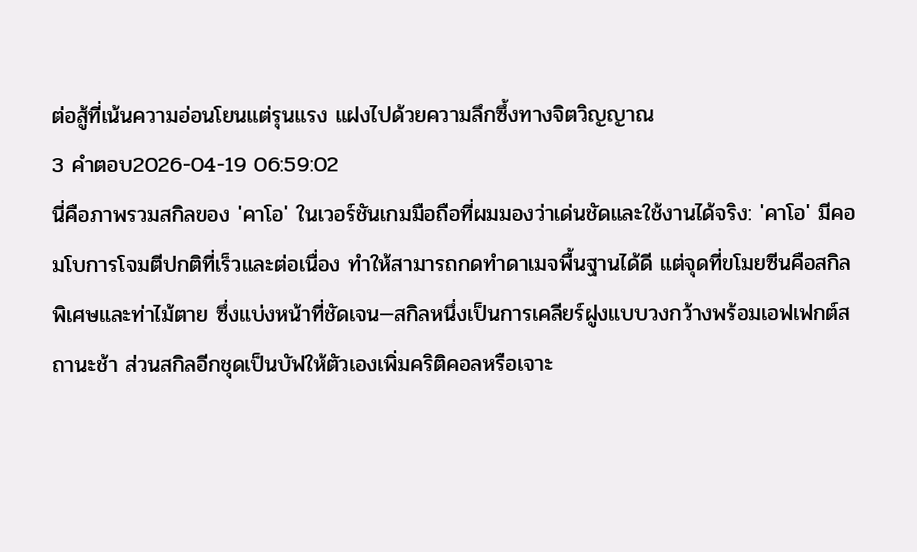ต่อสู้ที่เน้นความอ่อนโยนแต่รุนแรง แฝงไปด้วยความลึกซึ้งทางจิตวิญญาณ
3 คำตอบ2026-04-19 06:59:02
นี่คือภาพรวมสกิลของ 'คาโอ' ในเวอร์ชันเกมมือถือที่ผมมองว่าเด่นชัดและใช้งานได้จริง: 'คาโอ' มีคอมโบการโจมตีปกติที่เร็วและต่อเนื่อง ทำให้สามารถกดทำดาเมจพื้นฐานได้ดี แต่จุดที่ขโมยซีนคือสกิลพิเศษและท่าไม้ตาย ซึ่งแบ่งหน้าที่ชัดเจน—สกิลหนึ่งเป็นการเคลียร์ฝูงแบบวงกว้างพร้อมเอฟเฟกต์สถานะช้า ส่วนสกิลอีกชุดเป็นบัฟให้ตัวเองเพิ่มคริติคอลหรือเจาะ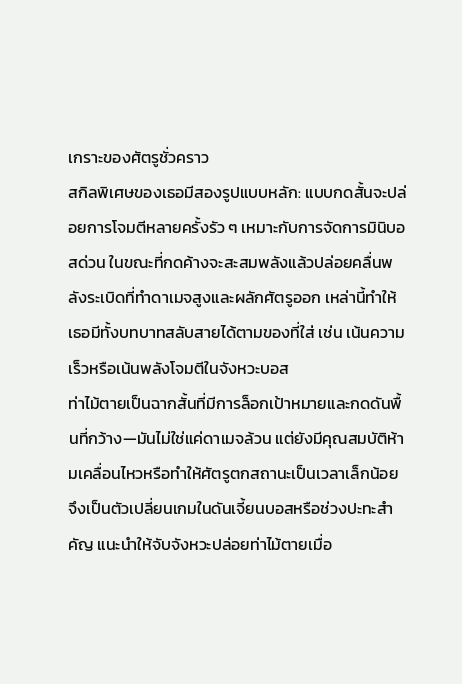เกราะของศัตรูชั่วคราว
สกิลพิเศษของเธอมีสองรูปแบบหลัก: แบบกดสั้นจะปล่อยการโจมตีหลายครั้งรัว ๆ เหมาะกับการจัดการมินิบอสด่วน ในขณะที่กดค้างจะสะสมพลังแล้วปล่อยคลื่นพลังระเบิดที่ทำดาเมจสูงและผลักศัตรูออก เหล่านี้ทำให้เธอมีทั้งบทบาทสลับสายได้ตามของที่ใส่ เช่น เน้นความเร็วหรือเน้นพลังโจมตีในจังหวะบอส
ท่าไม้ตายเป็นฉากสั้นที่มีการล็อกเป้าหมายและกดดันพื้นที่กว้าง—มันไม่ใช่แค่ดาเมจล้วน แต่ยังมีคุณสมบัติห้ามเคลื่อนไหวหรือทำให้ศัตรูตกสถานะเป็นเวลาเล็กน้อย จึงเป็นตัวเปลี่ยนเกมในดันเจี้ยนบอสหรือช่วงปะทะสำคัญ แนะนำให้จับจังหวะปล่อยท่าไม้ตายเมื่อ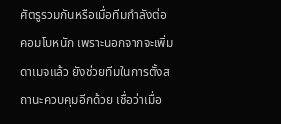ศัตรูรวมกันหรือเมื่อทีมกำลังต่อคอมโบหนัก เพราะนอกจากจะเพิ่มดาเมจแล้ว ยังช่วยทีมในการตั้งสถานะควบคุมอีกด้วย เชื่อว่าเมื่อ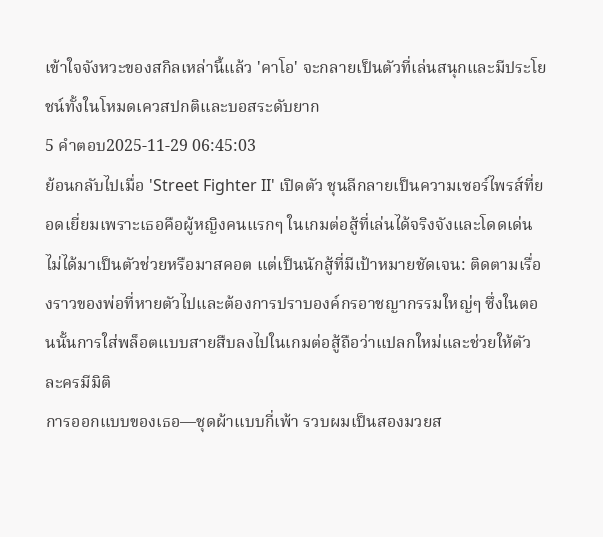เข้าใจจังหวะของสกิลเหล่านี้แล้ว 'คาโอ' จะกลายเป็นตัวที่เล่นสนุกและมีประโยชน์ทั้งในโหมดเควสปกติและบอสระดับยาก
5 คำตอบ2025-11-29 06:45:03
ย้อนกลับไปเมื่อ 'Street Fighter II' เปิดตัว ชุนลีกลายเป็นความเซอร์ไพรส์ที่ยอดเยี่ยมเพราะเธอคือผู้หญิงคนแรกๆ ในเกมต่อสู้ที่เล่นได้จริงจังและโดดเด่น ไม่ได้มาเป็นตัวช่วยหรือมาสคอต แต่เป็นนักสู้ที่มีเป้าหมายชัดเจน: ติดตามเรื่องราวของพ่อที่หายตัวไปและต้องการปราบองค์กรอาชญากรรมใหญ่ๆ ซึ่งในตอนนั้นการใส่พล็อตแบบสายสืบลงไปในเกมต่อสู้ถือว่าแปลกใหม่และช่วยให้ตัวละครมีมิติ
การออกแบบของเธอ—ชุดผ้าแบบกี่เพ้า รวบผมเป็นสองมวยส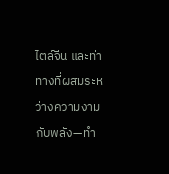ไตล์จีน และท่าทางที่ผสมระหว่างความงามกับพลัง—ทำ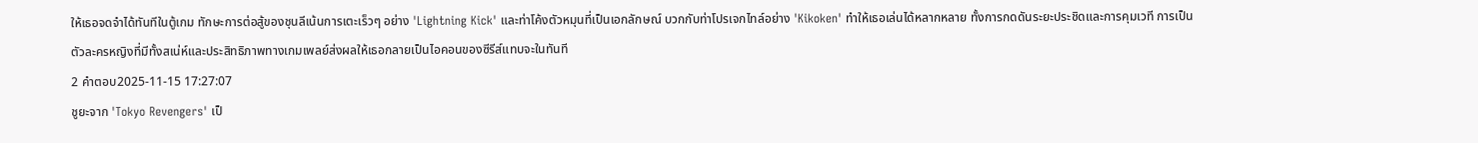ให้เธอจดจำได้ทันทีในตู้เกม ทักษะการต่อสู้ของชุนลีเน้นการเตะเร็วๆ อย่าง 'Lightning Kick' และท่าโค้งตัวหมุนที่เป็นเอกลักษณ์ บวกกับท่าโปรเจกไทล์อย่าง 'Kikoken' ทำให้เธอเล่นได้หลากหลาย ทั้งการกดดันระยะประชิดและการคุมเวที การเป็นตัวละครหญิงที่มีทั้งสเน่ห์และประสิทธิภาพทางเกมเพลย์ส่งผลให้เธอกลายเป็นไอคอนของซีรีส์แทบจะในทันที
2 คำตอบ2025-11-15 17:27:07
ชูยะจาก 'Tokyo Revengers' เป็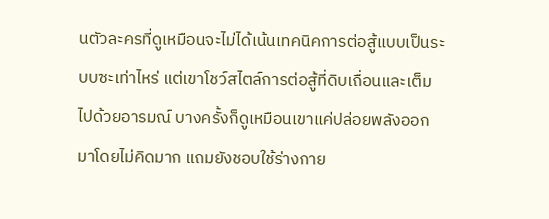นตัวละครที่ดูเหมือนจะไม่ได้เน้นเทคนิคการต่อสู้แบบเป็นระบบซะเท่าไหร่ แต่เขาโชว์สไตล์การต่อสู้ที่ดิบเถื่อนและเต็มไปด้วยอารมณ์ บางครั้งก็ดูเหมือนเขาแค่ปล่อยพลังออกมาโดยไม่คิดมาก แถมยังชอบใช้ร่างกาย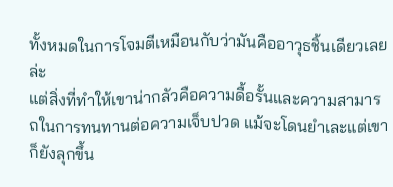ทั้งหมดในการโจมตีเหมือนกับว่ามันคืออาวุธชิ้นเดียวเลยล่ะ
แต่สิ่งที่ทำให้เขาน่ากลัวคือความดื้อรั้นและความสามารถในการทนทานต่อความเจ็บปวด แม้จะโดนยำเละแต่เขาก็ยังลุกขึ้น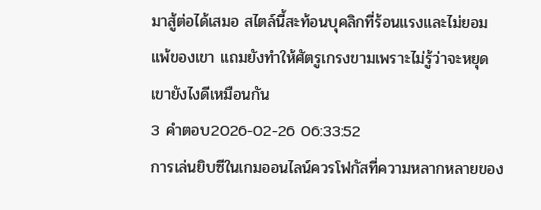มาสู้ต่อได้เสมอ สไตล์นี้สะท้อนบุคลิกที่ร้อนแรงและไม่ยอมแพ้ของเขา แถมยังทำให้ศัตรูเกรงขามเพราะไม่รู้ว่าจะหยุดเขายังไงดีเหมือนกัน
3 คำตอบ2026-02-26 06:33:52
การเล่นยิบซีในเกมออนไลน์ควรโฟกัสที่ความหลากหลายของ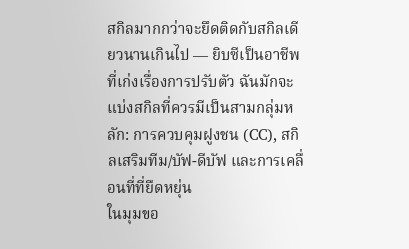สกิลมากกว่าจะยึดติดกับสกิลเดียวนานเกินไป — ยิบซีเป็นอาชีพที่เก่งเรื่องการปรับตัว ฉันมักจะแบ่งสกิลที่ควรมีเป็นสามกลุ่มหลัก: การควบคุมฝูงชน (CC), สกิลเสริมทีม/บัฟ-ดีบัฟ และการเคลื่อนที่ที่ยืดหยุ่น
ในมุมขอ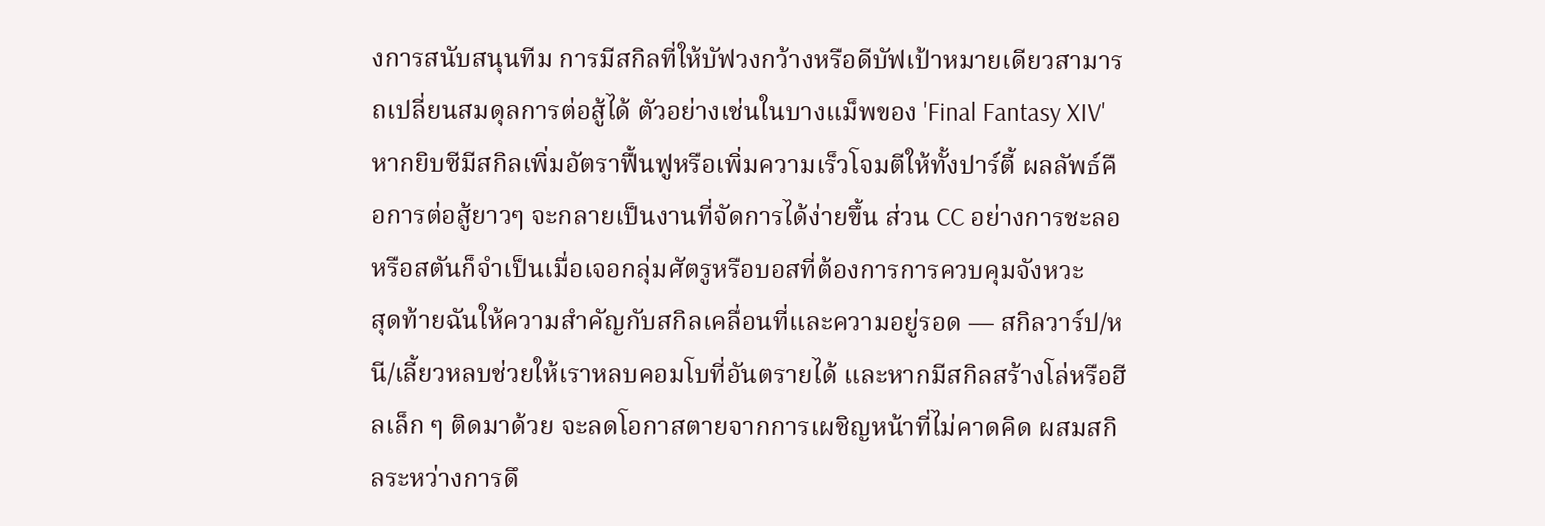งการสนับสนุนทีม การมีสกิลที่ให้บัฟวงกว้างหรือดีบัฟเป้าหมายเดียวสามารถเปลี่ยนสมดุลการต่อสู้ได้ ตัวอย่างเช่นในบางแม็พของ 'Final Fantasy XIV' หากยิบซีมีสกิลเพิ่มอัตราฟื้นฟูหรือเพิ่มความเร็วโจมตีให้ทั้งปาร์ตี้ ผลลัพธ์คือการต่อสู้ยาวๆ จะกลายเป็นงานที่จัดการได้ง่ายขึ้น ส่วน CC อย่างการชะลอหรือสตันก็จำเป็นเมื่อเจอกลุ่มศัตรูหรือบอสที่ต้องการการควบคุมจังหวะ
สุดท้ายฉันให้ความสำคัญกับสกิลเคลื่อนที่และความอยู่รอด — สกิลวาร์ป/หนี/เลี้ยวหลบช่วยให้เราหลบคอมโบที่อันตรายได้ และหากมีสกิลสร้างโล่หรือฮีลเล็ก ๆ ติดมาด้วย จะลดโอกาสตายจากการเผชิญหน้าที่ไม่คาดคิด ผสมสกิลระหว่างการดึ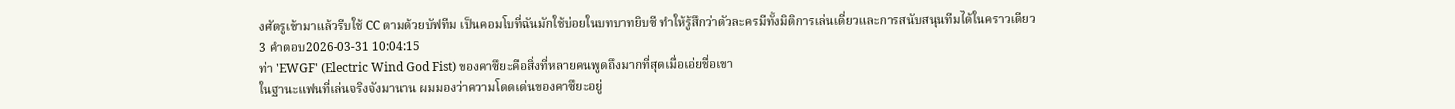งศัตรูเข้ามาแล้วรีบใช้ CC ตามด้วยบัฟทีม เป็นคอมโบที่ฉันมักใช้บ่อยในบทบาทยิบซี ทำให้รู้สึกว่าตัวละครมีทั้งมิติการเล่นเดี่ยวและการสนับสนุนทีมได้ในคราวเดียว
3 คำตอบ2026-03-31 10:04:15
ท่า 'EWGF' (Electric Wind God Fist) ของคาซึยะคือสิ่งที่หลายคนพูดถึงมากที่สุดเมื่อเอ่ยชื่อเขา
ในฐานะแฟนที่เล่นจริงจังมานาน ผมมองว่าความโดดเด่นของคาซึยะอยู่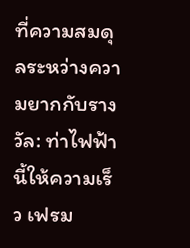ที่ความสมดุลระหว่างความยากกับรางวัล: ท่าไฟฟ้านี้ให้ความเร็ว เฟรม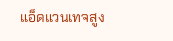แอ็ดแวนเทจสูง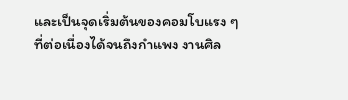และเป็นจุดเริ่มต้นของคอมโบแรง ๆ ที่ต่อเนื่องได้จนถึงกำแพง งานศิล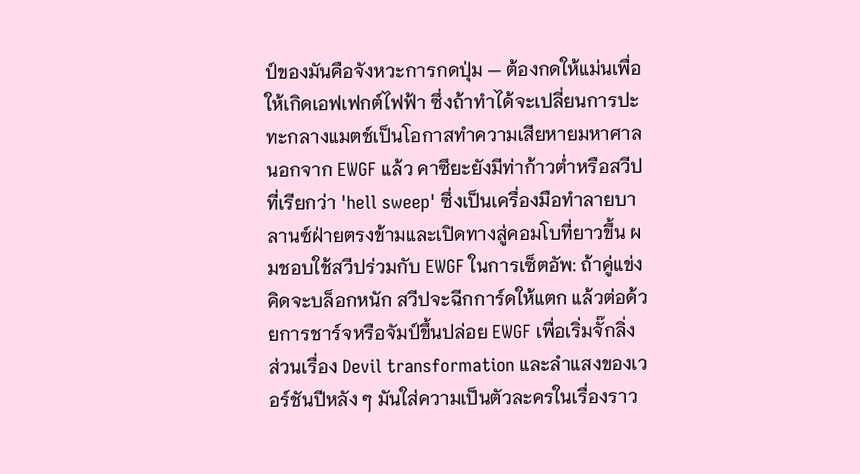ป์ของมันคือจังหวะการกดปุ่ม — ต้องกดให้แม่นเพื่อให้เกิดเอฟเฟกต์ไฟฟ้า ซึ่งถ้าทำได้จะเปลี่ยนการปะทะกลางแมตช์เป็นโอกาสทำความเสียหายมหาศาล
นอกจาก EWGF แล้ว คาซึยะยังมีท่าก้าวต่ำหรือสวีปที่เรียกว่า 'hell sweep' ซึ่งเป็นเครื่องมือทำลายบาลานซ์ฝ่ายตรงข้ามและเปิดทางสู่คอมโบที่ยาวขึ้น ผมชอบใช้สวีปร่วมกับ EWGF ในการเซ็ตอัพ: ถ้าคู่แข่งคิดจะบล็อกหนัก สวีปจะฉีกการ์ดให้แตก แล้วต่อด้วยการชาร์จหรือจัมป์ขึ้นปล่อย EWGF เพื่อเริ่มจั๊กลิ่ง ส่วนเรื่อง Devil transformation และลำแสงของเวอร์ชันปีหลัง ๆ มันใส่ความเป็นตัวละครในเรื่องราว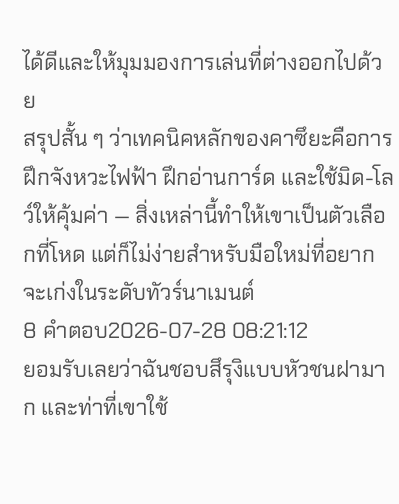ได้ดีและให้มุมมองการเล่นที่ต่างออกไปด้วย
สรุปสั้น ๆ ว่าเทคนิคหลักของคาซึยะคือการฝึกจังหวะไฟฟ้า ฝึกอ่านการ์ด และใช้มิด-โลว์ให้คุ้มค่า — สิ่งเหล่านี้ทำให้เขาเป็นตัวเลือกที่โหด แต่ก็ไม่ง่ายสำหรับมือใหม่ที่อยากจะเก่งในระดับทัวร์นาเมนต์
8 คำตอบ2026-07-28 08:21:12
ยอมรับเลยว่าฉันชอบสึรุงิแบบหัวชนฝามาก และท่าที่เขาใช้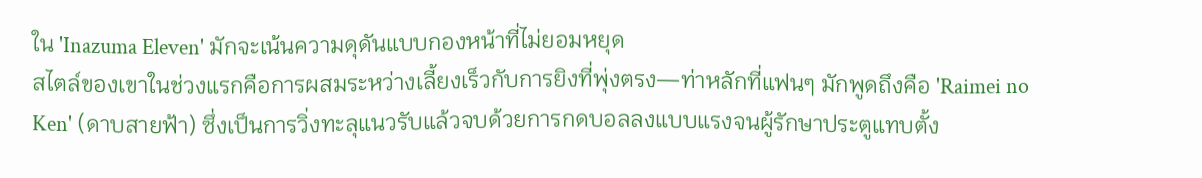ใน 'Inazuma Eleven' มักจะเน้นความดุดันแบบกองหน้าที่ไม่ยอมหยุด
สไตล์ของเขาในช่วงแรกคือการผสมระหว่างเลี้ยงเร็วกับการยิงที่พุ่งตรง—ท่าหลักที่แฟนๆ มักพูดถึงคือ 'Raimei no Ken' (ดาบสายฟ้า) ซึ่งเป็นการวิ่งทะลุแนวรับแล้วจบด้วยการกดบอลลงแบบแรงจนผู้รักษาประตูแทบตั้ง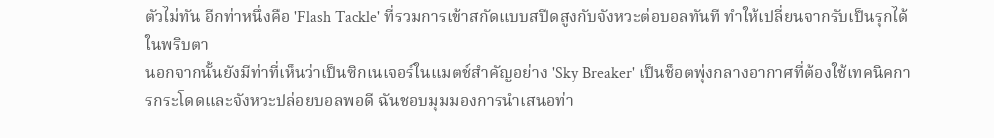ตัวไม่ทัน อีกท่าหนึ่งคือ 'Flash Tackle' ที่รวมการเข้าสกัดแบบสปีดสูงกับจังหวะต่อบอลทันที ทำให้เปลี่ยนจากรับเป็นรุกได้ในพริบตา
นอกจากนั้นยังมีท่าที่เห็นว่าเป็นซิกเนเจอร์ในแมตช์สำคัญอย่าง 'Sky Breaker' เป็นช็อตพุ่งกลางอากาศที่ต้องใช้เทคนิคการกระโดดและจังหวะปล่อยบอลพอดี ฉันชอบมุมมองการนำเสนอท่า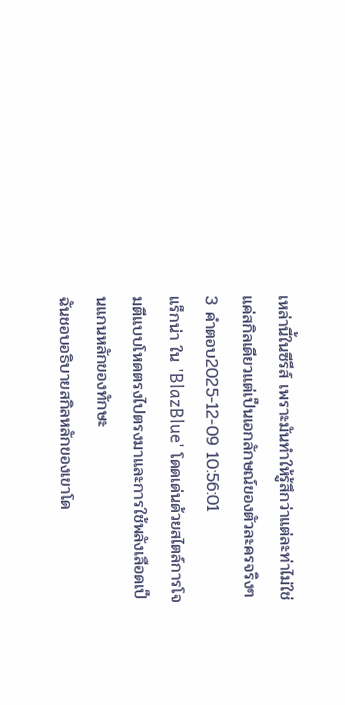เหล่านี้ในซีรีส์ เพราะมันทำให้รู้สึกว่าแต่ละท่าไม่ใช่แค่สกิลเดียวแต่เป็นเอกลักษณ์ของตัวละครจริงๆ
3 คำตอบ2025-12-09 10:56:01
แร็กน่า ใน 'BlazBlue' โดดเด่นด้วยสไตล์การโจมตีแบบโหดตรงไปตรงมาและการใช้พลังเลือดเป็นแกนหลักของทักษะ
ฉันชอบอธิบายสกิลหลักของเขาโด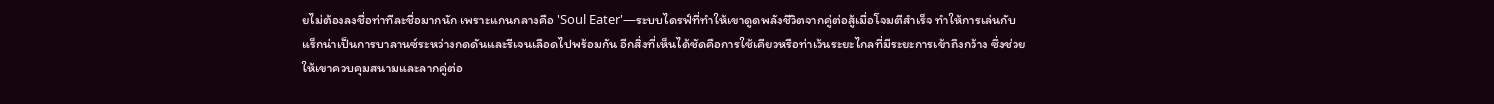ยไม่ต้องลงชื่อท่าทีละชื่อมากนัก เพราะแกนกลางคือ 'Soul Eater'—ระบบไดรฟ์ที่ทำให้เขาดูดพลังชีวิตจากคู่ต่อสู้เมื่อโจมตีสำเร็จ ทำให้การเล่นกับแร็กน่าเป็นการบาลานซ์ระหว่างกดดันและรีเจนเลือดไปพร้อมกัน อีกสิ่งที่เห็นได้ชัดคือการใช้เคียวหรือท่าเว้นระยะไกลที่มีระยะการเข้าถึงกว้าง ซึ่งช่วยให้เขาควบคุมสนามและลากคู่ต่อ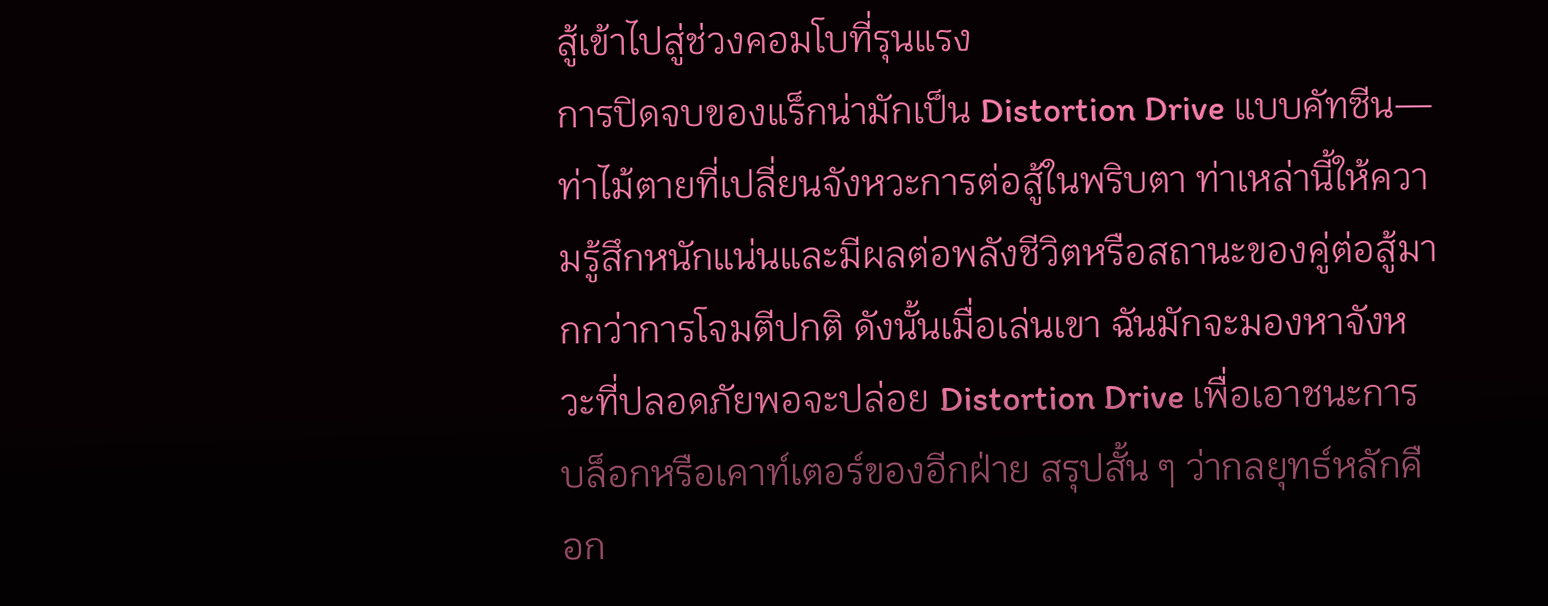สู้เข้าไปสู่ช่วงคอมโบที่รุนแรง
การปิดจบของแร็กน่ามักเป็น Distortion Drive แบบคัทซีน—ท่าไม้ตายที่เปลี่ยนจังหวะการต่อสู้ในพริบตา ท่าเหล่านี้ให้ความรู้สึกหนักแน่นและมีผลต่อพลังชีวิตหรือสถานะของคู่ต่อสู้มากกว่าการโจมตีปกติ ดังนั้นเมื่อเล่นเขา ฉันมักจะมองหาจังหวะที่ปลอดภัยพอจะปล่อย Distortion Drive เพื่อเอาชนะการบล็อกหรือเคาท์เตอร์ของอีกฝ่าย สรุปสั้น ๆ ว่ากลยุทธ์หลักคือก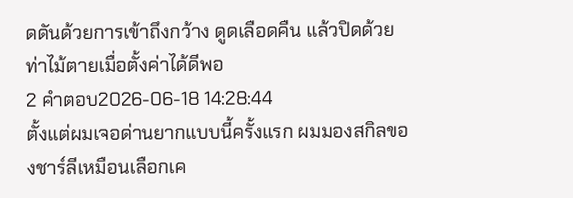ดดันด้วยการเข้าถึงกว้าง ดูดเลือดคืน แล้วปิดด้วยท่าไม้ตายเมื่อตั้งค่าได้ดีพอ
2 คำตอบ2026-06-18 14:28:44
ตั้งแต่ผมเจอด่านยากแบบนี้ครั้งแรก ผมมองสกิลของชาร์ลีเหมือนเลือกเค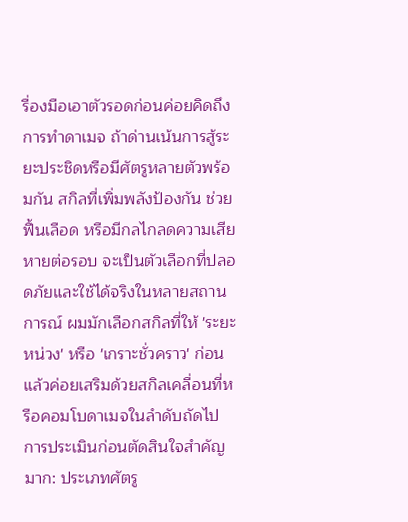รื่องมือเอาตัวรอดก่อนค่อยคิดถึงการทำดาเมจ ถ้าด่านเน้นการสู้ระยะประชิดหรือมีศัตรูหลายตัวพร้อมกัน สกิลที่เพิ่มพลังป้องกัน ช่วยฟื้นเลือด หรือมีกลไกลดความเสียหายต่อรอบ จะเป็นตัวเลือกที่ปลอดภัยและใช้ได้จริงในหลายสถานการณ์ ผมมักเลือกสกิลที่ให้ 'ระยะหน่วง' หรือ 'เกราะชั่วคราว' ก่อน แล้วค่อยเสริมด้วยสกิลเคลื่อนที่หรือคอมโบดาเมจในลำดับถัดไป
การประเมินก่อนตัดสินใจสำคัญมาก: ประเภทศัตรู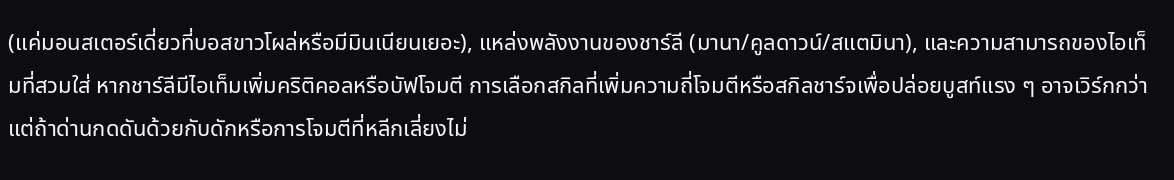(แค่มอนสเตอร์เดี่ยวที่บอสขาวโผล่หรือมีมินเนียนเยอะ), แหล่งพลังงานของชาร์ลี (มานา/คูลดาวน์/สแตมินา), และความสามารถของไอเท็มที่สวมใส่ หากชาร์ลีมีไอเท็มเพิ่มคริติคอลหรือบัฟโจมตี การเลือกสกิลที่เพิ่มความถี่โจมตีหรือสกิลชาร์จเพื่อปล่อยบูสท์แรง ๆ อาจเวิร์กกว่า แต่ถ้าด่านกดดันด้วยกับดักหรือการโจมตีที่หลีกเลี่ยงไม่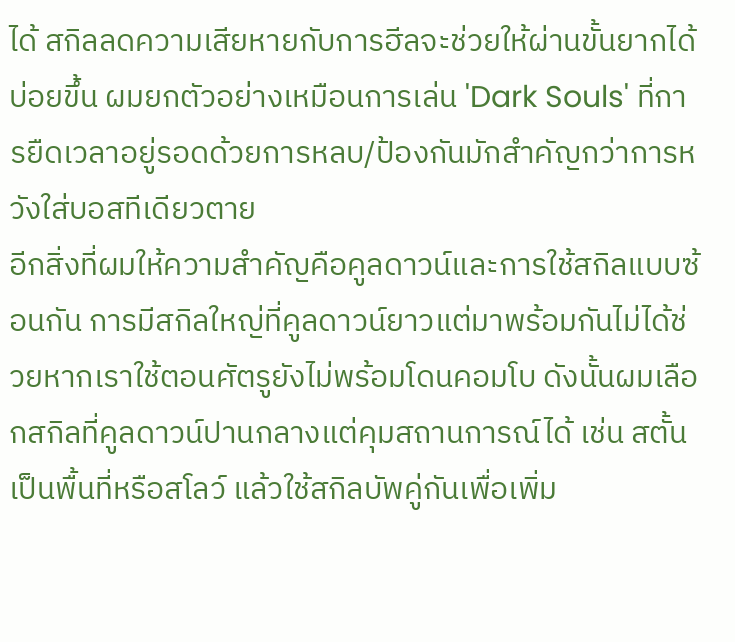ได้ สกิลลดความเสียหายกับการฮีลจะช่วยให้ผ่านขั้นยากได้บ่อยขึ้น ผมยกตัวอย่างเหมือนการเล่น 'Dark Souls' ที่การยืดเวลาอยู่รอดด้วยการหลบ/ป้องกันมักสำคัญกว่าการหวังใส่บอสทีเดียวตาย
อีกสิ่งที่ผมให้ความสำคัญคือคูลดาวน์และการใช้สกิลแบบซ้อนกัน การมีสกิลใหญ่ที่คูลดาวน์ยาวแต่มาพร้อมกันไม่ได้ช่วยหากเราใช้ตอนศัตรูยังไม่พร้อมโดนคอมโบ ดังนั้นผมเลือกสกิลที่คูลดาวน์ปานกลางแต่คุมสถานการณ์ได้ เช่น สตั้นเป็นพื้นที่หรือสโลว์ แล้วใช้สกิลบัพคู่กันเพื่อเพิ่ม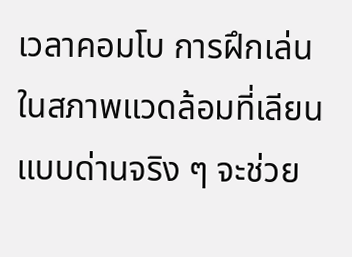เวลาคอมโบ การฝึกเล่นในสภาพแวดล้อมที่เลียนแบบด่านจริง ๆ จะช่วย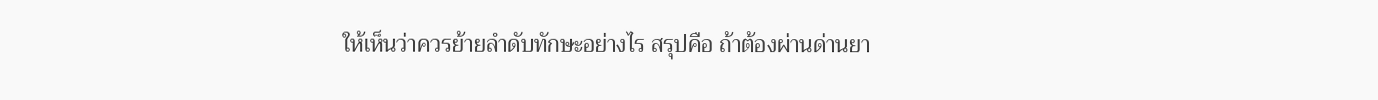ให้เห็นว่าควรย้ายลำดับทักษะอย่างไร สรุปคือ ถ้าต้องผ่านด่านยา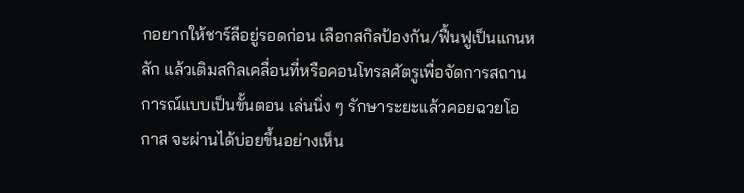กอยากให้ชาร์ลีอยู่รอดก่อน เลือกสกิลป้องกัน/ฟื้นฟูเป็นแกนหลัก แล้วเติมสกิลเคลื่อนที่หรือคอนโทรลศัตรูเพื่อจัดการสถานการณ์แบบเป็นขั้นตอน เล่นนิ่ง ๆ รักษาระยะแล้วคอยฉวยโอกาส จะผ่านได้บ่อยขึ้นอย่างเห็น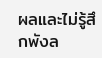ผลและไม่รู้สึกพังล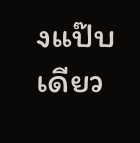งแป๊บเดียว